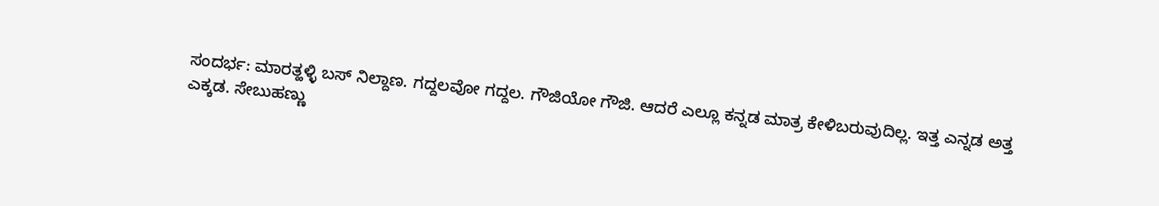ಸಂದರ್ಭ: ಮಾರತ್ಹಳ್ಳಿ ಬಸ್ ನಿಲ್ದಾಣ. ಗದ್ದಲವೋ ಗದ್ದಲ. ಗೌಜಿಯೋ ಗೌಜಿ. ಆದರೆ ಎಲ್ಲೂ ಕನ್ನಡ ಮಾತ್ರ ಕೇಳಿಬರುವುದಿಲ್ಲ. ಇತ್ತ ಎನ್ನಡ ಅತ್ತ ಎಕ್ಕಡ. ಸೇಬುಹಣ್ಣು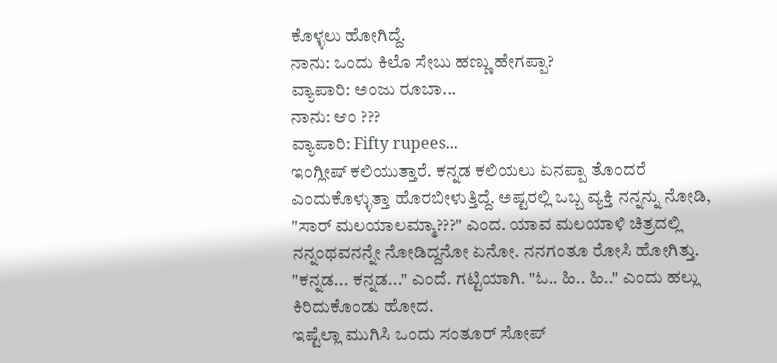ಕೊಳ್ಳಲು ಹೋಗಿದ್ದೆ.
ನಾನು: ಒಂದು ಕಿಲೊ ಸೇಬು ಹಣ್ಣು ಹೇಗಪ್ಪಾ?
ವ್ಯಾಪಾರಿ: ಅಂಜು ರೂಬಾ...
ನಾನು: ಆಂ ???
ವ್ಯಾಪಾರಿ: Fifty rupees...
ಇಂಗ್ಲೀಷ್ ಕಲಿಯುತ್ತಾರೆ. ಕನ್ನಡ ಕಲಿಯಲು ಏನಪ್ಪಾ ತೊಂದರೆ ಎಂದುಕೊಳ್ಳುತ್ತಾ ಹೊರಬೀಳುತ್ತಿದ್ದೆ. ಅಷ್ಟರಲ್ಲಿ ಒಬ್ಬ ವ್ಯಕ್ತಿ ನನ್ನನ್ನು ನೋಡಿ, "ಸಾರ್ ಮಲಯಾಲಮ್ಮಾ???" ಎಂದ. ಯಾವ ಮಲಯಾಳಿ ಚಿತ್ರದಲ್ಲಿ ನನ್ನಂಥವನನ್ನೇ ನೋಡಿದ್ದನೋ ಏನೋ. ನನಗಂತೂ ರೋಸಿ ಹೋಗಿತ್ತು. "ಕನ್ನಡ... ಕನ್ನಡ..." ಎಂದೆ. ಗಟ್ಟಿಯಾಗಿ. "ಓ.. ಹಿ.. ಹಿ.." ಎಂದು ಹಲ್ಲು ಕಿರಿದುಕೊಂಡು ಹೋದ.
ಇಷ್ಟೆಲ್ಲಾ ಮುಗಿಸಿ ಒಂದು ಸಂತೂರ್ ಸೋಪ್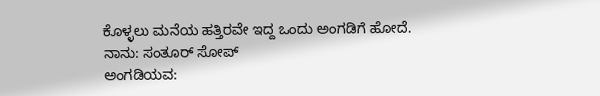ಕೊಳ್ಳಲು ಮನೆಯ ಹತ್ತಿರವೇ ಇದ್ದ ಒಂದು ಅಂಗಡಿಗೆ ಹೋದೆ.
ನಾನು: ಸಂತೂರ್ ಸೋಪ್
ಅಂಗಡಿಯವ: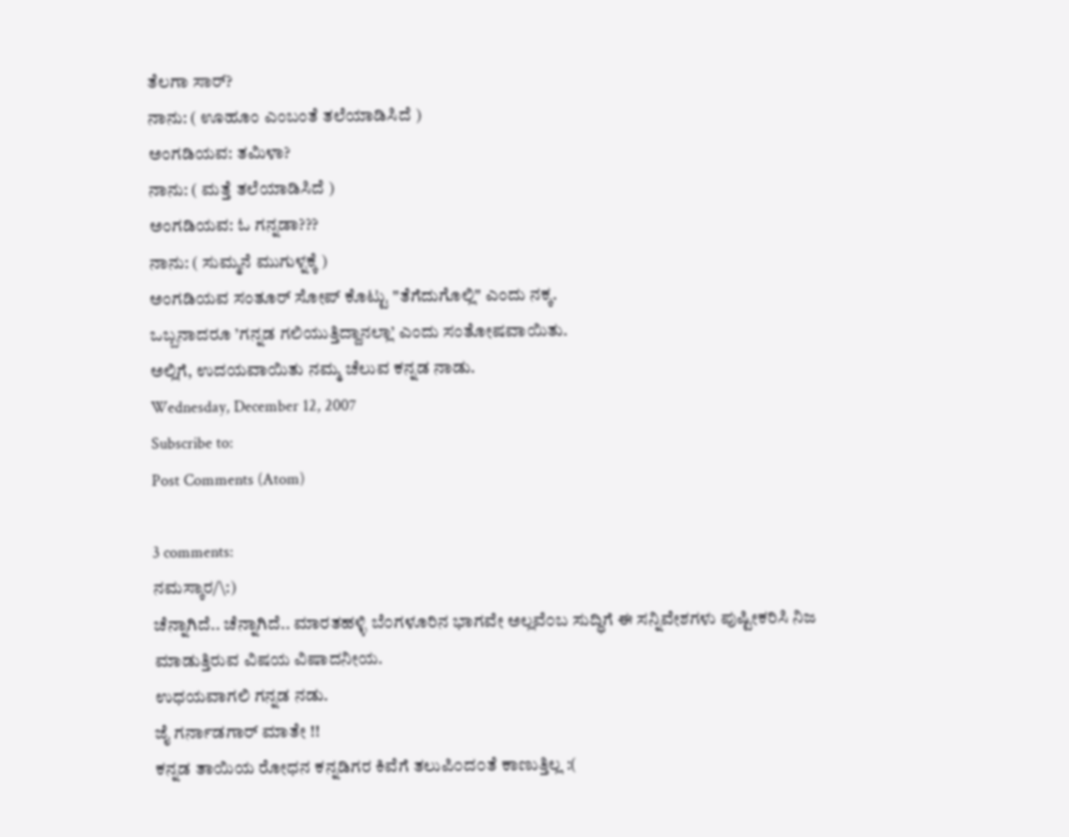ತೆಲಗಾ ಸಾರ್?
ನಾನು: ( ಊಹೂಂ ಎಂಬಂತೆ ತಲೆಯಾಡಿಸಿದೆ )
ಅಂಗಡಿಯವ: ತಮಿಳಾ?
ನಾನು: ( ಮತ್ತೆ ತಲೆಯಾಡಿಸಿದೆ )
ಅಂಗಡಿಯವ: ಓ ಗನ್ನಡಾ???
ನಾನು: ( ಸುಮ್ಮನೆ ಮುಗುಳ್ನಕ್ಕೆ )
ಅಂಗಡಿಯವ ಸಂತೂರ್ ಸೋಪ್ ಕೊಟ್ಟು "ತೆಗೆದುಗೊಲ್ಲಿ" ಎಂದು ನಕ್ಕ.
ಒಬ್ಬನಾದರೂ ’ಗನ್ನಡ ಗಲಿಯುತ್ತಿದ್ದಾನಲ್ಲಾ’ ಎಂದು ಸಂತೋಷವಾಯಿತು.
ಅಲ್ಲಿಗೆ, ಉದಯವಾಯಿತು ನಮ್ಮ ಚೆಲುವ ಕನ್ನಡ ನಾಡು.
Wednesday, December 12, 2007
Subscribe to:
Post Comments (Atom)

3 comments:
ನಮಸ್ಕಾರ/\:)
ಚೆನ್ನಾಗಿದೆ.. ಚೆನ್ನಾಗಿದೆ.. ಮಾರತಹಳ್ಳಿ ಬೆ೦ಗಳೂರಿನ ಭಾಗವೇ ಅಲ್ಲವೆ೦ಬ ಸುದ್ಧಿಗೆ ಈ ಸನ್ನಿವೇಶಗಳು ಪುಷ್ಟೀಕರಿಸಿ ನಿಜ ಮಾಡುತ್ತಿರುವ ವಿಷಯ ವಿಷಾದನೀಯ.
ಉಧಯವಾಗಲಿ ಗನ್ನಡ ನಡು.
ಜೈ ಗರ್ನಾಡಗಾರ್ ಮಾತೇ !!
ಕನ್ನಡ ತಾಯಿಯ ರೋಧನ ಕನ್ನಡಿಗರ ಕಿವೆಗೆ ತಲುಪಿ೦ದ೦ತೆ ಕಾಣುತ್ತಿಲ್ಲ :(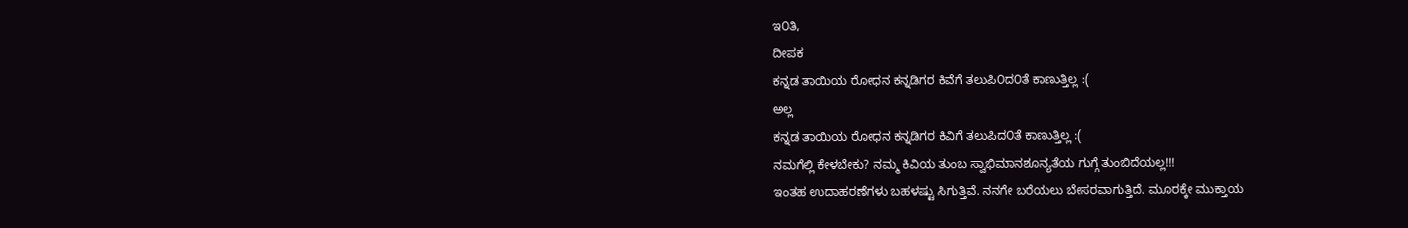ಇ೦ತಿ,
ದೀಪಕ
ಕನ್ನಡ ತಾಯಿಯ ರೋಧನ ಕನ್ನಡಿಗರ ಕಿವೆಗೆ ತಲುಪಿ೦ದ೦ತೆ ಕಾಣುತ್ತಿಲ್ಲ :(
ಅಲ್ಲ
ಕನ್ನಡ ತಾಯಿಯ ರೋಧನ ಕನ್ನಡಿಗರ ಕಿವಿಗೆ ತಲುಪಿದ೦ತೆ ಕಾಣುತ್ತಿಲ್ಲ :(
ನಮಗೆಲ್ಲಿ ಕೇಳಬೇಕು? ನಮ್ಮ ಕಿವಿಯ ತುಂಬ ಸ್ವಾಭಿಮಾನಶೂನ್ಯತೆಯ ಗುಗ್ಗೆ ತುಂಬಿದೆಯಲ್ಲ!!!
ಇಂತಹ ಉದಾಹರಣೆಗಳು ಬಹಳಷ್ಟು ಸಿಗುತ್ತಿವೆ. ನನಗೇ ಬರೆಯಲು ಬೇಸರವಾಗುತ್ತಿದೆ. ಮೂರಕ್ಕೇ ಮುಕ್ತಾಯ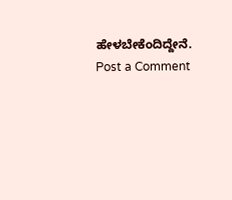ಹೇಳಬೇಕೆಂದಿದ್ದೇನೆ.
Post a Comment